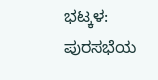ಭಟ್ಕಳ: ಪುರಸಭೆಯ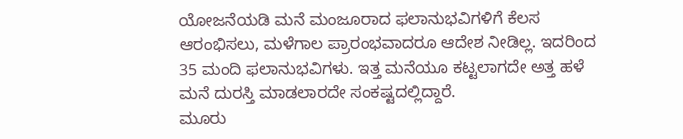ಯೋಜನೆಯಡಿ ಮನೆ ಮಂಜೂರಾದ ಫಲಾನುಭವಿಗಳಿಗೆ ಕೆಲಸ ಆರಂಭಿಸಲು, ಮಳೆಗಾಲ ಪ್ರಾರಂಭವಾದರೂ ಆದೇಶ ನೀಡಿಲ್ಲ. ಇದರಿಂದ 35 ಮಂದಿ ಫಲಾನುಭವಿಗಳು. ಇತ್ತ ಮನೆಯೂ ಕಟ್ಟಲಾಗದೇ ಅತ್ತ ಹಳೆ ಮನೆ ದುರಸ್ತಿ ಮಾಡಲಾರದೇ ಸಂಕಷ್ಟದಲ್ಲಿದ್ದಾರೆ.
ಮೂರು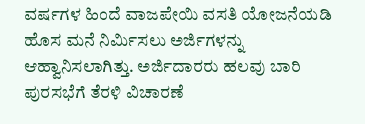ವರ್ಷಗಳ ಹಿಂದೆ ವಾಜಪೇಯಿ ವಸತಿ ಯೋಜನೆಯಡಿ ಹೊಸ ಮನೆ ನಿರ್ಮಿಸಲು ಅರ್ಜಿಗಳನ್ನು ಆಹ್ವಾನಿಸಲಾಗಿತ್ತು. ಅರ್ಜಿದಾರರು ಹಲವು ಬಾರಿ ಪುರಸಭೆಗೆ ತೆರಳಿ ವಿಚಾರಣೆ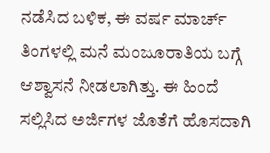ನಡೆಸಿದ ಬಳಿಕ, ಈ ವರ್ಷ ಮಾರ್ಚ್ ತಿಂಗಳಲ್ಲಿ ಮನೆ ಮಂಜೂರಾತಿಯ ಬಗ್ಗೆ ಆಶ್ವಾಸನೆ ನೀಡಲಾಗಿತ್ತು. ಈ ಹಿಂದೆ ಸಲ್ಲಿಸಿದ ಅರ್ಜಿಗಳ ಜೊತೆಗೆ ಹೊಸದಾಗಿ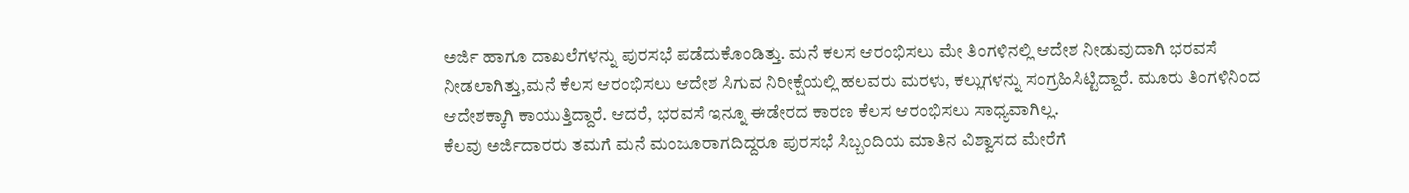ಅರ್ಜಿ ಹಾಗೂ ದಾಖಲೆಗಳನ್ನು ಪುರಸಭೆ ಪಡೆದುಕೊಂಡಿತ್ತು. ಮನೆ ಕಲಸ ಆರಂಭಿಸಲು ಮೇ ತಿಂಗಳಿನಲ್ಲಿ ಆದೇಶ ನೀಡುವುದಾಗಿ ಭರವಸೆ ನೀಡಲಾಗಿತ್ತು,ಮನೆ ಕೆಲಸ ಆರಂಭಿಸಲು ಆದೇಶ ಸಿಗುವ ನಿರೀಕ್ಷೆಯಲ್ಲಿ ಹಲವರು ಮರಳು, ಕಲ್ಲುಗಳನ್ನು ಸಂಗ್ರಹಿಸಿಟ್ಟಿದ್ದಾರೆ. ಮೂರು ತಿಂಗಳಿನಿಂದ ಆದೇಶಕ್ಕಾಗಿ ಕಾಯುತ್ತಿದ್ದಾರೆ. ಆದರೆ, ಭರವಸೆ ಇನ್ನೂ ಈಡೇರದ ಕಾರಣ ಕೆಲಸ ಆರಂಭಿಸಲು ಸಾಧ್ಯವಾಗಿಲ್ಲ.
ಕೆಲವು ಅರ್ಜಿದಾರರು ತಮಗೆ ಮನೆ ಮಂಜೂರಾಗದಿದ್ದರೂ ಪುರಸಭೆ ಸಿಬ್ಬಂದಿಯ ಮಾತಿನ ವಿಶ್ವಾಸದ ಮೇರೆಗೆ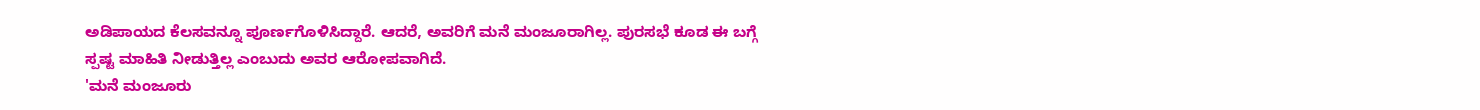ಅಡಿಪಾಯದ ಕೆಲಸವನ್ನೂ ಪೂರ್ಣಗೊಳಿಸಿದ್ದಾರೆ. ಆದರೆ, ಅವರಿಗೆ ಮನೆ ಮಂಜೂರಾಗಿಲ್ಲ. ಪುರಸಭೆ ಕೂಡ ಈ ಬಗ್ಗೆ ಸ್ಪಷ್ಟ ಮಾಹಿತಿ ನೀಡುತ್ತಿಲ್ಲ ಎಂಬುದು ಅವರ ಆರೋಪವಾಗಿದೆ.
'ಮನೆ ಮಂಜೂರು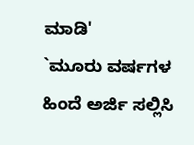ಮಾಡಿ'
`ಮೂರು ವರ್ಷಗಳ ಹಿಂದೆ ಅರ್ಜಿ ಸಲ್ಲಿಸಿ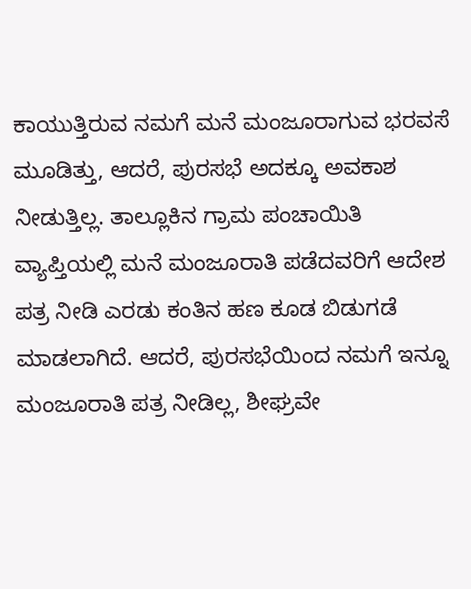ಕಾಯುತ್ತಿರುವ ನಮಗೆ ಮನೆ ಮಂಜೂರಾಗುವ ಭರವಸೆ ಮೂಡಿತ್ತು, ಆದರೆ, ಪುರಸಭೆ ಅದಕ್ಕೂ ಅವಕಾಶ ನೀಡುತ್ತಿಲ್ಲ. ತಾಲ್ಲೂಕಿನ ಗ್ರಾಮ ಪಂಚಾಯಿತಿ ವ್ಯಾಪ್ತಿಯಲ್ಲಿ ಮನೆ ಮಂಜೂರಾತಿ ಪಡೆದವರಿಗೆ ಆದೇಶ ಪತ್ರ ನೀಡಿ ಎರಡು ಕಂತಿನ ಹಣ ಕೂಡ ಬಿಡುಗಡೆ ಮಾಡಲಾಗಿದೆ. ಆದರೆ, ಪುರಸಭೆಯಿಂದ ನಮಗೆ ಇನ್ನೂ ಮಂಜೂರಾತಿ ಪತ್ರ ನೀಡಿಲ್ಲ, ಶೀಘ್ರವೇ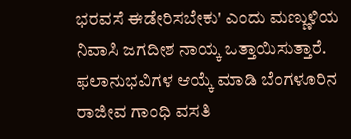ಭರವಸೆ ಈಡೇರಿಸಬೇಕು' ಎಂದು ಮಣ್ಣುಳಿಯ ನಿವಾಸಿ ಜಗದೀಶ ನಾಯ್ಕ ಒತ್ತಾಯಿಸುತ್ತಾರೆ.
ಫಲಾನುಭವಿಗಳ ಆಯ್ಕೆ ಮಾಡಿ ಬೆಂಗಳೂರಿನ ರಾಜೀವ ಗಾಂಧಿ ವಸತಿ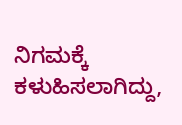ನಿಗಮಕ್ಕೆ ಕಳುಹಿಸಲಾಗಿದ್ದು,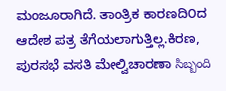ಮಂಜೂರಾಗಿದೆ. ತಾಂತ್ರಿಕ ಕಾರಣದಿ೦ದ ಆದೇಶ ಪತ್ರ ತೆಗೆಯಲಾಗುತ್ತಿಲ್ಲ.ಕಿರಣ, ಪುರಸಭೆ ವಸತಿ ಮೇಲ್ವಿಚಾರಣಾ సిబ్బంది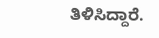ತಿಳಿಸಿದ್ದಾರೆ.